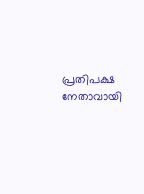പ്രതിപക്ഷ നേതാവായി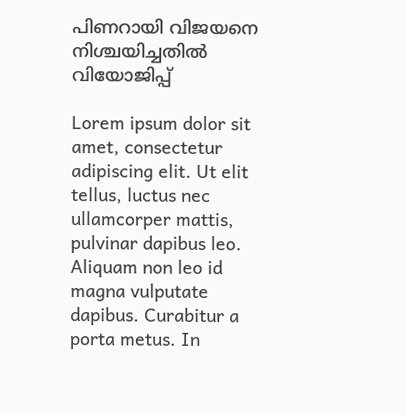പിണറായി വിജയനെ നിശ്ചയിച്ചതിൽ വിയോജിപ്പ്

Lorem ipsum dolor sit amet, consectetur adipiscing elit. Ut elit tellus, luctus nec ullamcorper mattis, pulvinar dapibus leo. Aliquam non leo id magna vulputate dapibus. Curabitur a porta metus. In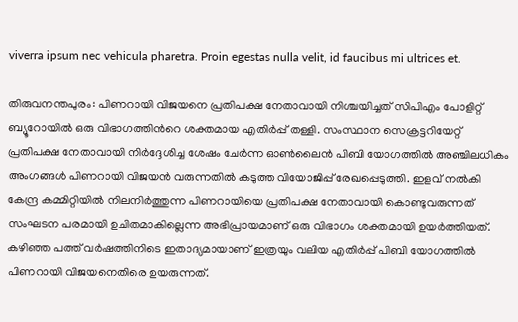viverra ipsum nec vehicula pharetra. Proin egestas nulla velit, id faucibus mi ultrices et.

തിരുവനന്തപുരം: പിണറായി വിജയനെ പ്രതിപക്ഷ നേതാവായി നിശ്ചയിച്ചത് സിപിഎം പോളിറ്റ് ബ്യൂറോയില്‍ ഒരു വിഭാഗത്തിന്‍റെ ശക്തമായ എതിര്‍പ്പ് തള്ളി. സംസ്ഥാന സെക്രട്ടറിയേറ്റ് പ്രതിപക്ഷ നേതാവായി നിര്‍ദ്ദേശിച്ച ശേഷം ചേര്‍ന്ന ഓണ്‍ലൈന്‍ പിബി യോഗത്തില്‍ അഞ്ചിലധികം അംഗങ്ങള്‍ പിണറായി വിജയൻ വരുന്നതിൽ കടുത്ത വിയോജിപ്പ് രേഖപ്പെടുത്തി. ഇളവ് നല്‍കി കേന്ദ്ര കമ്മിറ്റിയില്‍ നിലനിര്‍ത്തുന്ന പിണറായിയെ പ്രതിപക്ഷ നേതാവായി കൊണ്ടുവരുന്നത് സംഘടന പരമായി ഉചിതമാകില്ലെന്ന അഭിപ്രായമാണ് ഒരു വിഭാഗം ശക്തമായി ഉയര്‍ത്തിയത്. കഴിഞ്ഞ പത്ത് വർഷത്തിനിടെ ഇതാദ്യമായാണ് ഇത്രയും വലിയ എതിര്‍പ്പ് പിബി യോഗത്തില്‍ പിണറായി വിജയനെതിരെ ഉയരുന്നത്.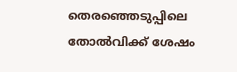തെരഞ്ഞെടുപ്പിലെ തോല്‍വിക്ക് ശേഷം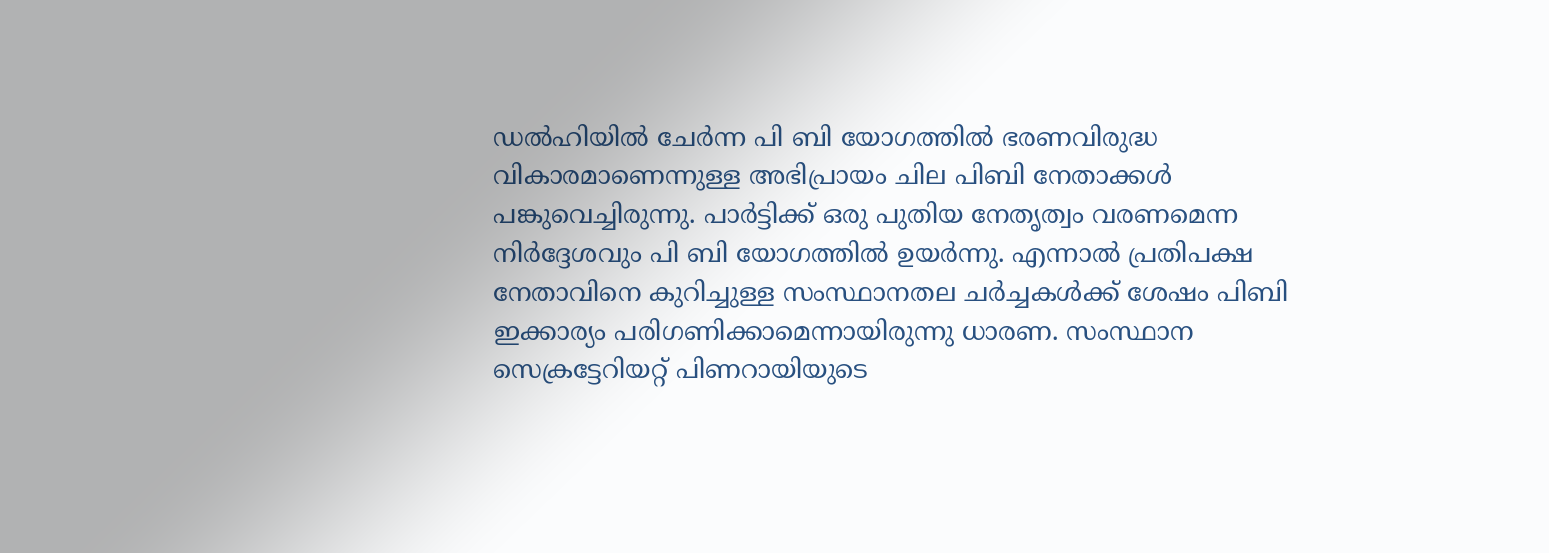ഡൽഹിയിൽ ചേര്‍ന്ന പി ബി യോഗത്തില്‍ ഭരണവിരുദ്ധ വികാരമാണെന്നുള്ള അഭിപ്രായം ചില പിബി നേതാക്കള്‍ പങ്കുവെച്ചിരുന്നു. പാര്‍ട്ടിക്ക് ഒരു പുതിയ നേതൃത്വം വരണമെന്ന നിര്‍ദ്ദേശവും പി ബി യോഗത്തില്‍ ഉയര്‍ന്നു. എന്നാല്‍ പ്രതിപക്ഷ നേതാവിനെ കുറിച്ചുള്ള സംസ്ഥാനതല ചര്‍ച്ചകള്‍ക്ക് ശേഷം പിബി ഇക്കാര്യം പരിഗണിക്കാമെന്നായിരുന്നു ധാരണ. സംസ്ഥാന സെക്രട്ടേറിയറ്റ് പിണറായിയുടെ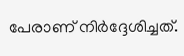പേരാണ് നിര്‍ദ്ദേശിച്ചത്.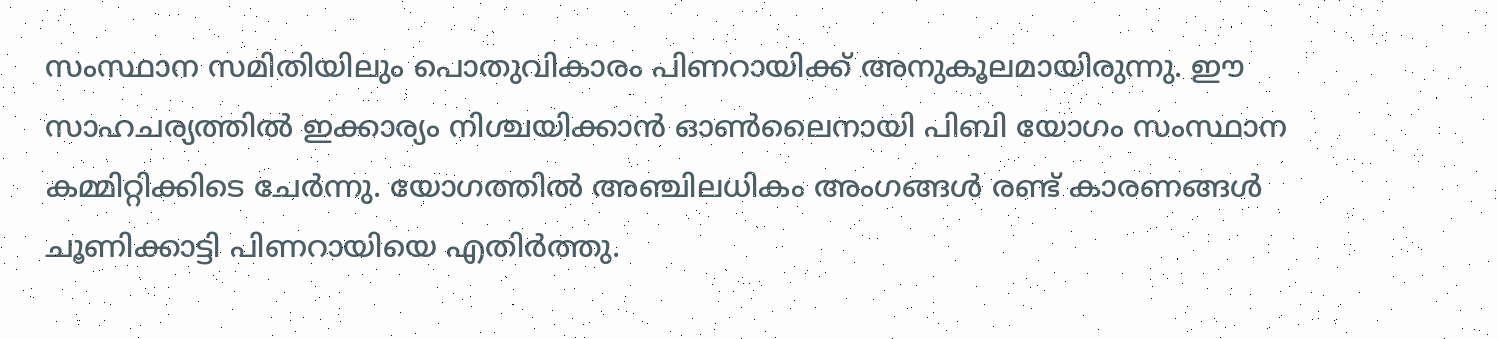സംസ്ഥാന സമിതിയിലും പൊതുവികാരം പിണറായിക്ക് അനുകൂലമായിരുന്നു. ഈ സാഹചര്യത്തില്‍ ഇക്കാര്യം നിശ്ചയിക്കാന്‍ ഓണ്‍ലൈനായി പിബി യോഗം സംസ്ഥാന കമ്മിറ്റിക്കിടെ ചേര്‍ന്നു. യോഗത്തില്‍ അഞ്ചിലധികം അംഗങ്ങള്‍ രണ്ട് കാരണങ്ങള്‍ ചൂണിക്കാട്ടി പിണറായിയെ എതിര്‍ത്തു.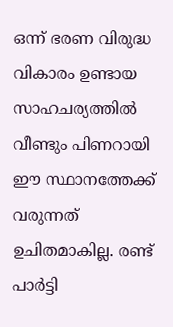ഒന്ന് ഭരണ വിരുദ്ധ വികാരം ഉണ്ടായ സാഹചര്യത്തില്‍ വീണ്ടും പിണറായി ഈ സ്ഥാനത്തേക്ക് വരുന്നത് ഉചിതമാകില്ല. രണ്ട് പാര്‍ട്ടി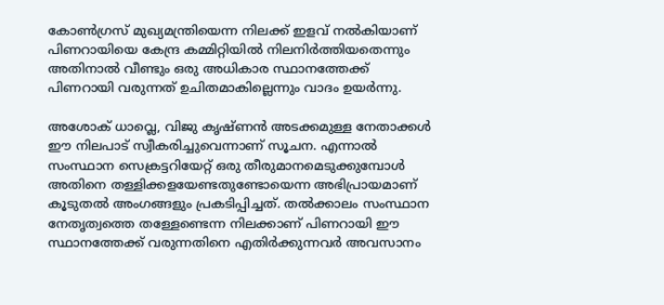കോണ്‍ഗ്രസ് മുഖ്യമന്ത്രിയെന്ന നിലക്ക് ഇളവ് നല്‍കിയാണ് പിണറായിയെ കേന്ദ്ര കമ്മിറ്റിയില്‍ നിലനിര്‍ത്തിയതെന്നും അതിനാല്‍ വീണ്ടും ഒരു അധികാര സ്ഥാനത്തേക്ക് പിണറായി വരുന്നത് ഉചിതമാകില്ലെന്നും വാദം ഉയര്‍ന്നു.

അശോക് ധാവ്ലെ, വിജു കൃഷ്ണന്‍ അടക്കമുള്ള നേതാക്കള്‍ ഈ നിലപാട് സ്വീകരിച്ചുവെന്നാണ് സൂചന. എന്നാല്‍ സംസ്ഥാന സെക്രട്ടറിയേറ്റ് ഒരു തീരുമാനമെടുക്കുമ്പോള്‍ അതിനെ തള്ളിക്കളയേണ്ടതുണ്ടോയെന്ന അഭിപ്രായമാണ് കൂടുതല്‍ അംഗങ്ങളും പ്രകടിപ്പിച്ചത്. തല്‍ക്കാലം സംസ്ഥാന നേതൃത്വത്തെ തള്ളേണ്ടെന്ന നിലക്കാണ് പിണറായി ഈ സ്ഥാനത്തേക്ക് വരുന്നതിനെ എതിര്‍ക്കുന്നവര്‍ അവസാനം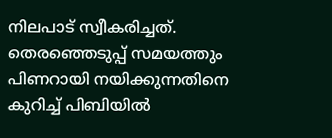നിലപാട് സ്വീകരിച്ചത്. തെരഞ്ഞെടുപ്പ് സമയത്തും പിണറായി നയിക്കുന്നതിനെ കുറിച്ച് പിബിയില്‍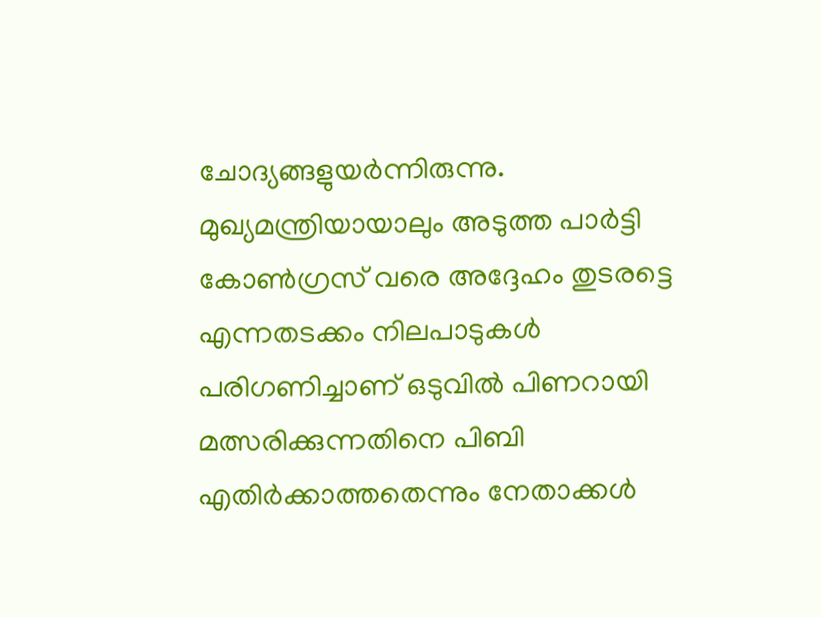ചോദ്യങ്ങളുയര്‍ന്നിരുന്നു. മുഖ്യമന്ത്രിയായാലും അടുത്ത പാര്‍ട്ടി കോണ്‍ഗ്രസ് വരെ അദ്ദേഹം തുടരട്ടെ എന്നതടക്കം നിലപാടുകള്‍ പരിഗണിച്ചാണ് ഒടുവില്‍ പിണറായി മത്സരിക്കുന്നതിനെ പിബി എതിര്‍ക്കാത്തതെന്നും നേതാക്കള്‍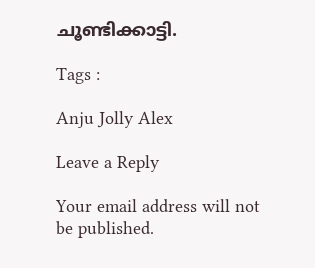ചൂണ്ടിക്കാട്ടി.

Tags :

Anju Jolly Alex

Leave a Reply

Your email address will not be published.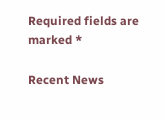Required fields are marked *

Recent News